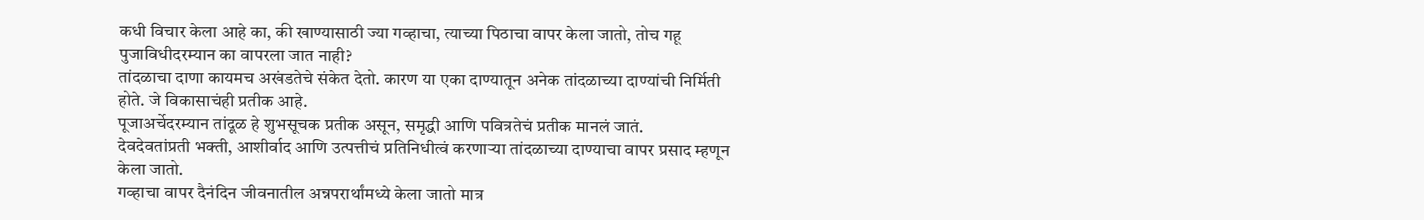कधी विचार केला आहे का, की खाण्यासाठी ज्या गव्हाचा, त्याच्या पिठाचा वापर केला जातो, तोच गहू पुजाविधीदरम्यान का वापरला जात नाही?
तांदळाचा दाणा कायमच अखंडतेचे संकेत देतो. कारण या एका दाण्यातून अनेक तांदळाच्या दाण्यांची निर्मिती होते. जे विकासाचंही प्रतीक आहे.
पूजाअर्चेदरम्यान तांदूळ हे शुभसूचक प्रतीक असून, समृद्धी आणि पवित्रतेचं प्रतीक मानलं जातं.
देवदेवतांप्रती भक्ती, आशीर्वाद आणि उत्पत्तीचं प्रतिनिधीत्वं करणाऱ्या तांदळाच्या दाण्याचा वापर प्रसाद म्हणून केला जातो.
गव्हाचा वापर दैनंदिन जीवनातील अन्नपरार्थांमध्ये केला जातो मात्र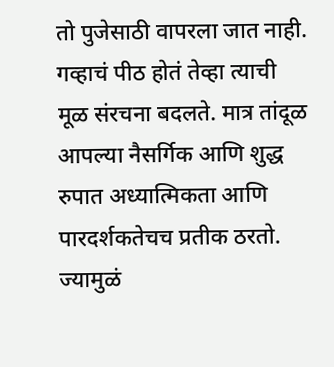तो पुजेसाठी वापरला जात नाही.
गव्हाचं पीठ होतं तेव्हा त्याची मूळ संरचना बदलते. मात्र तांदूळ आपल्या नैसर्गिक आणि शुद्ध रुपात अध्यात्मिकता आणि पारदर्शकतेचच प्रतीक ठरतो.
ज्यामुळं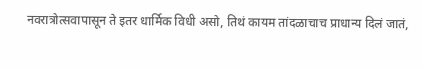नवरात्रोत्सवापासून ते इतर धार्मिक विधी असो, तिथं कायम तांदळाचाच प्राधान्य दिलं जातं,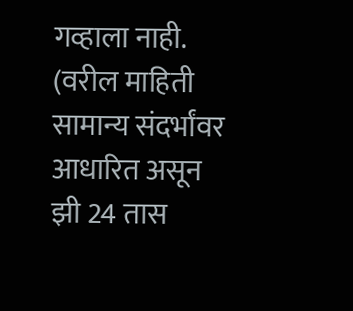गव्हाला नाही. (वरील माहिती सामान्य संदर्भांवर आधारित असून झी 24 तास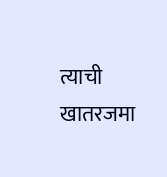त्याची खातरजमा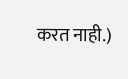करत नाही.)